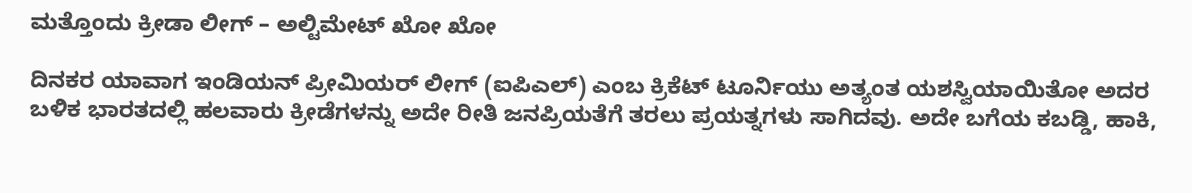ಮತ್ತೊಂದು ಕ್ರೀಡಾ ಲೀಗ್ – ಅಲ್ಟಿಮೇಟ್ ಖೋ ಖೋ

ದಿನಕರ ಯಾವಾಗ ಇಂಡಿಯನ್ ಪ್ರೀಮಿಯರ್ ಲೀಗ್ (ಐಪಿಎಲ್) ಎಂಬ ಕ್ರಿಕೆಟ್ ಟೂರ್ನಿಯು ಅತ್ಯಂತ ಯಶಸ್ವಿಯಾಯಿತೋ ಅದರ ಬಳಿಕ ಭಾರತದಲ್ಲಿ ಹಲವಾರು ಕ್ರೀಡೆಗಳನ್ನು ಅದೇ ರೀತಿ ಜನಪ್ರಿಯತೆಗೆ ತರಲು ಪ್ರಯತ್ನಗಳು ಸಾಗಿದವು. ಅದೇ ಬಗೆಯ ಕಬಡ್ಡಿ, ಹಾಕಿ,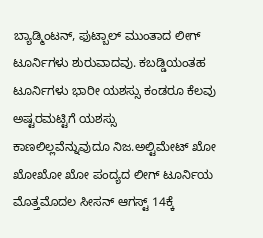ಬ್ಯಾಡ್ಮಿಂಟನ್, ಫುಟ್ಬಾಲ್ ಮುಂತಾದ ಲೀಗ್ ಟೂರ್ನಿಗಳು ಶುರುವಾದವು. ಕಬಡ್ಡಿಯಂತಹ ಟೂರ್ನಿಗಳು ಭಾರೀ ಯಶಸ್ಸು ಕಂಡರೂ ಕೆಲವು ಅಷ್ಟರಮಟ್ಟಿಗೆ ಯಶಸ್ಸು ಕಾಣಲಿಲ್ಲವೆನ್ನುವುದೂ ನಿಜ.ಅಲ್ಟಿಮೇಟ್ ಖೋ ಖೋಖೋ ಖೋ ಪಂದ್ಯದ ಲೀಗ್ ಟೂರ್ನಿಯ ಮೊತ್ತಮೊದಲ ಸೀಸನ್ ಆಗಸ್ಟ್ 14ಕ್ಕೆ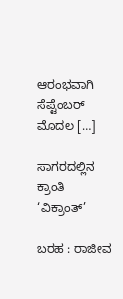ಆರಂಭವಾಗಿ ಸೆಪ್ಟೆಂಬರ್ ಮೊದಲ […]

ಸಾಗರದಲ್ಲಿನ ಕ್ರಾಂತಿ ‘ವಿಕ್ರಾಂತ್’

ಬರಹ : ರಾಜೀವ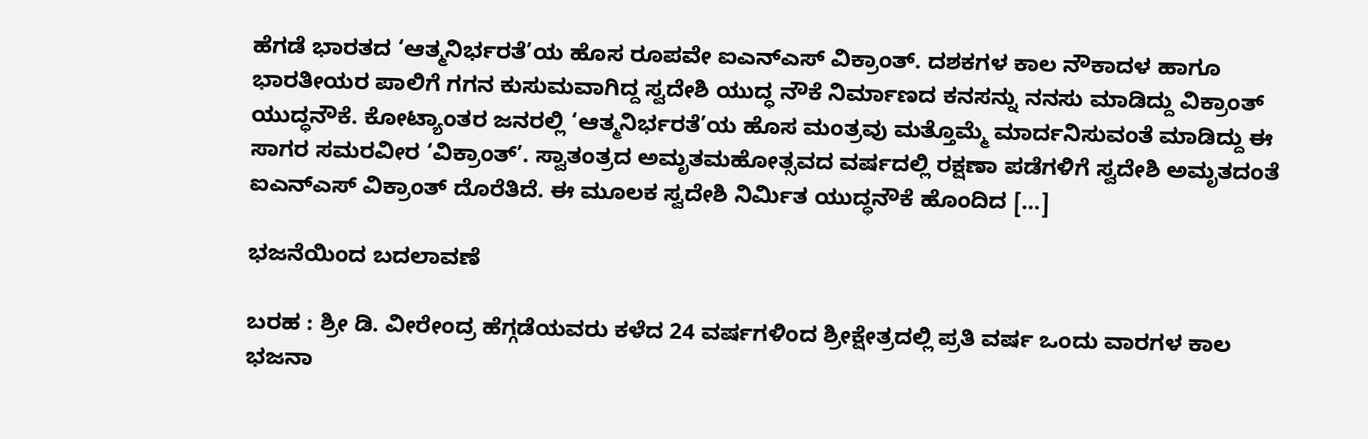ಹೆಗಡೆ ಭಾರತದ ‘ಆತ್ಮನಿರ್ಭರತೆ’ಯ ಹೊಸ ರೂಪವೇ ಐಎನ್‌ಎಸ್ ವಿಕ್ರಾಂತ್. ದಶಕಗಳ ಕಾಲ ನೌಕಾದಳ ಹಾಗೂ ಭಾರತೀಯರ ಪಾಲಿಗೆ ಗಗನ ಕುಸುಮವಾಗಿದ್ದ ಸ್ವದೇಶಿ ಯುದ್ಧ ನೌಕೆ ನಿರ್ಮಾಣದ ಕನಸನ್ನು ನನಸು ಮಾಡಿದ್ದು ವಿಕ್ರಾಂತ್ ಯುದ್ಧನೌಕೆ. ಕೋಟ್ಯಾಂತರ ಜನರಲ್ಲಿ ‘ಆತ್ಮನಿರ್ಭರತೆ’ಯ ಹೊಸ ಮಂತ್ರವು ಮತ್ತೊಮ್ಮೆ ಮಾರ್ದನಿಸುವಂತೆ ಮಾಡಿದ್ದು ಈ ಸಾಗರ ಸಮರವೀರ ‘ವಿಕ್ರಾಂತ್’. ಸ್ವಾತಂತ್ರದ ಅಮೃತಮಹೋತ್ಸವದ ವರ್ಷದಲ್ಲಿ ರಕ್ಷಣಾ ಪಡೆಗಳಿಗೆ ಸ್ವದೇಶಿ ಅಮೃತದಂತೆ ಐಎನ್‌ಎಸ್ ವಿಕ್ರಾಂತ್ ದೊರೆತಿದೆ. ಈ ಮೂಲಕ ಸ್ವದೇಶಿ ನಿರ್ಮಿತ ಯುದ್ಧನೌಕೆ ಹೊಂದಿದ […]

ಭಜನೆಯಿಂದ ಬದಲಾವಣೆ

ಬರಹ : ಶ್ರೀ ಡಿ. ವೀರೇಂದ್ರ ‌ಹೆಗ್ಗಡೆಯವರು ಕಳೆದ 24 ವರ್ಷಗಳಿಂದ ಶ್ರೀಕ್ಷೇತ್ರದಲ್ಲಿ ಪ್ರತಿ ವರ್ಷ ಒಂದು ವಾರಗಳ ಕಾಲ ಭಜನಾ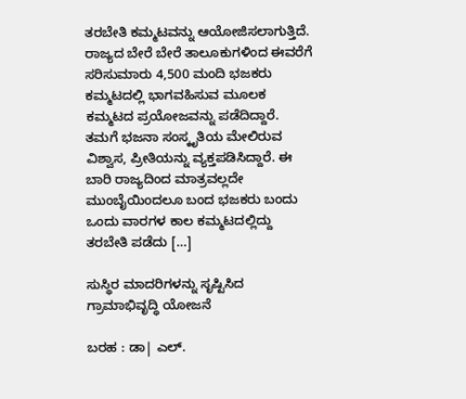ತರಬೇತಿ ಕಮ್ಮಟವನ್ನು ಆಯೋಜಿಸಲಾಗುತ್ತಿದೆ. ರಾಜ್ಯದ ಬೇರೆ ಬೇರೆ ತಾಲೂಕುಗಳಿಂದ ಈವರೆಗೆ ಸರಿಸುಮಾರು 4,500 ಮಂದಿ ಭಜಕರು ಕಮ್ಮಟದಲ್ಲಿ ಭಾಗವಹಿಸುವ ಮೂಲಕ ಕಮ್ಮಟದ ಪ್ರಯೋಜವನ್ನು ಪಡೆದಿದ್ದಾರೆ. ತಮಗೆ ಭಜನಾ ಸಂಸ್ಕೃತಿಯ ಮೇಲಿರುವ ವಿಶ್ವಾಸ, ಪ್ರೀತಿಯನ್ನು ವ್ಯಕ್ತಪಡಿಸಿದ್ದಾರೆ. ಈ ಬಾರಿ ರಾಜ್ಯದಿಂದ ಮಾತ್ರವಲ್ಲದೇ ಮುಂಬೈಯಿoದಲೂ ಬಂದ ಭಜಕರು ಬಂದು ಒಂದು ವಾರಗಳ ಕಾಲ ಕಮ್ಮಟದಲ್ಲಿದ್ದು ತರಬೇತಿ ಪಡೆದು […]

ಸುಸ್ಥಿರ ಮಾದರಿಗಳನ್ನು ಸೃಷ್ಟಿಸಿದ ಗ್ರಾಮಾಭಿವೃದ್ಧಿ ಯೋಜನೆ

ಬರಹ : ಡಾ| ಎಲ್.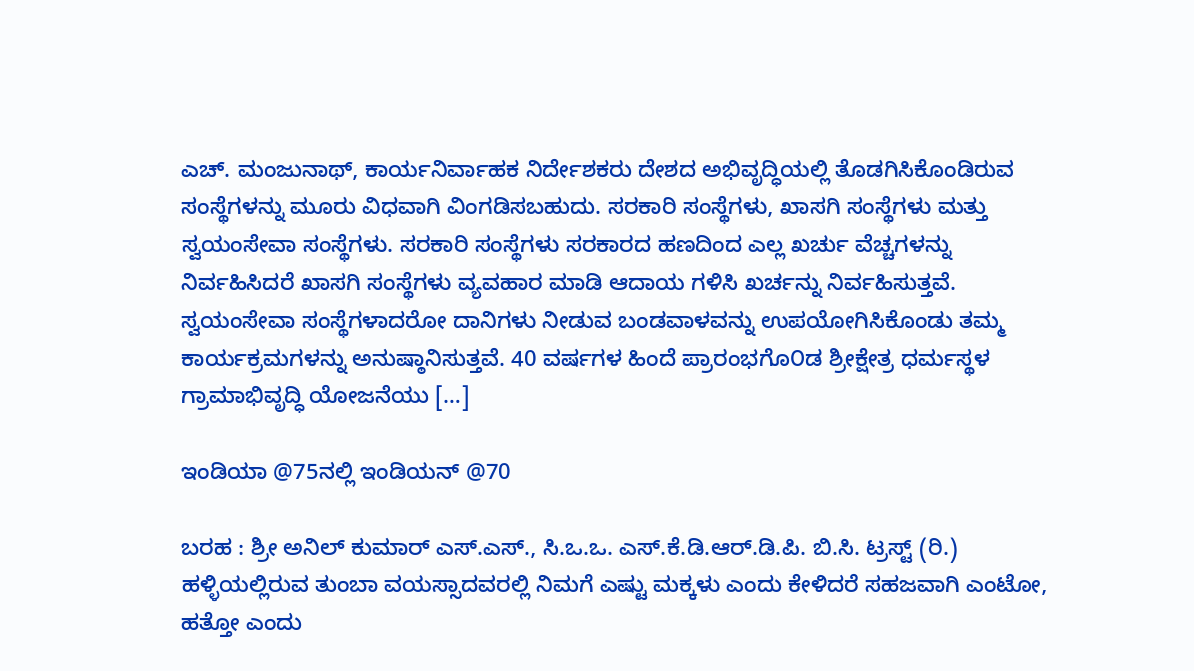ಎಚ್. ಮಂಜುನಾಥ್, ಕಾರ್ಯನಿರ್ವಾಹಕ ನಿರ್ದೇಶಕರು ದೇಶದ ಅಭಿವೃದ್ಧಿಯಲ್ಲಿ ತೊಡಗಿಸಿಕೊಂಡಿರುವ ಸಂಸ್ಥೆಗಳನ್ನು ಮೂರು ವಿಧವಾಗಿ ವಿಂಗಡಿಸಬಹುದು. ಸರಕಾರಿ ಸಂಸ್ಥೆಗಳು, ಖಾಸಗಿ ಸಂಸ್ಥೆಗಳು ಮತ್ತು ಸ್ವಯಂಸೇವಾ ಸಂಸ್ಥೆಗಳು. ಸರಕಾರಿ ಸಂಸ್ಥೆಗಳು ಸರಕಾರದ ಹಣದಿಂದ ಎಲ್ಲ ಖರ್ಚು ವೆಚ್ಚಗಳನ್ನು ನಿರ್ವಹಿಸಿದರೆ ಖಾಸಗಿ ಸಂಸ್ಥೆಗಳು ವ್ಯವಹಾರ ಮಾಡಿ ಆದಾಯ ಗಳಿಸಿ ಖರ್ಚನ್ನು ನಿರ್ವಹಿಸುತ್ತವೆ. ಸ್ವಯಂಸೇವಾ ಸಂಸ್ಥೆಗಳಾದರೋ ದಾನಿಗಳು ನೀಡುವ ಬಂಡವಾಳವನ್ನು ಉಪಯೋಗಿಸಿಕೊಂಡು ತಮ್ಮ ಕಾರ್ಯಕ್ರಮಗಳನ್ನು ಅನುಷ್ಠಾನಿಸುತ್ತವೆ. 40 ವರ್ಷಗಳ ಹಿಂದೆ ಪ್ರಾರಂಭಗೊ೦ಡ ಶ್ರೀಕ್ಷೇತ್ರ ಧರ್ಮಸ್ಥಳ ಗ್ರಾಮಾಭಿವೃದ್ಧಿ ಯೋಜನೆಯು […]

ಇಂಡಿಯಾ @75ನಲ್ಲಿ ಇಂಡಿಯನ್ @70

ಬರಹ : ಶ್ರೀ ಅನಿಲ್ ಕುಮಾರ್ ಎಸ್.ಎಸ್., ಸಿ.ಒ.ಒ. ಎಸ್.ಕೆ.ಡಿ.ಆರ್.ಡಿ.ಪಿ. ಬಿ.ಸಿ. ಟ್ರಸ್ಟ್‌ (ರಿ.) ಹಳ್ಳಿಯಲ್ಲಿರುವ ತುಂಬಾ ವಯಸ್ಸಾದವರಲ್ಲಿ ನಿಮಗೆ ಎಷ್ಟು ಮಕ್ಕಳು ಎಂದು ಕೇಳಿದರೆ ಸಹಜವಾಗಿ ಎಂಟೋ, ಹತ್ತೋ ಎಂದು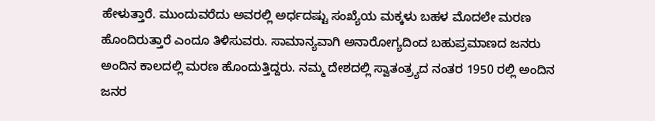ಹೇಳುತ್ತಾರೆ. ಮುಂದುವರೆದು ಅವರಲ್ಲಿ ಅರ್ಧದಷ್ಟು ಸಂಖ್ಯೆಯ ಮಕ್ಕಳು ಬಹಳ ಮೊದಲೇ ಮರಣ ಹೊಂದಿರುತ್ತಾರೆ ಎಂದೂ ತಿಳಿಸುವರು. ಸಾಮಾನ್ಯವಾಗಿ ಅನಾರೋಗ್ಯದಿಂದ ಬಹುಪ್ರಮಾಣದ ಜನರು ಅಂದಿನ ಕಾಲದಲ್ಲಿ ಮರಣ ಹೊಂದುತ್ತಿದ್ದರು. ನಮ್ಮ ದೇಶದಲ್ಲಿ ಸ್ವಾತಂತ್ರ್ಯದ ನಂತರ 1950 ರಲ್ಲಿ ಅಂದಿನ ಜನರ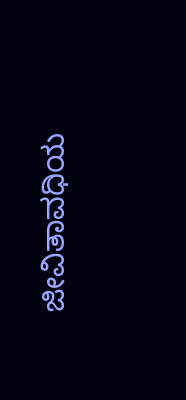ಜೀವಿತಾವಧಿಯ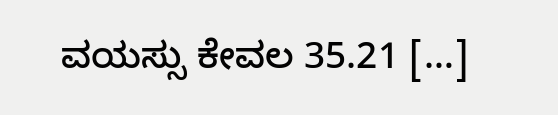ವಯಸ್ಸು ಕೇವಲ 35.21 […]